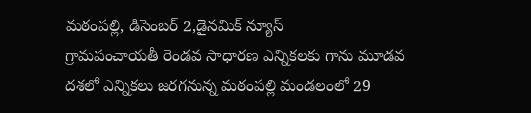మఠంపల్లి, డిసెంబర్ 2,డైనమిక్ న్యూస్
గ్రామపంచాయతీ రెండవ సాధారణ ఎన్నికలకు గాను మూడవ దశలో ఎన్నికలు జరగనున్న మఠంపల్లి మండలంలో 29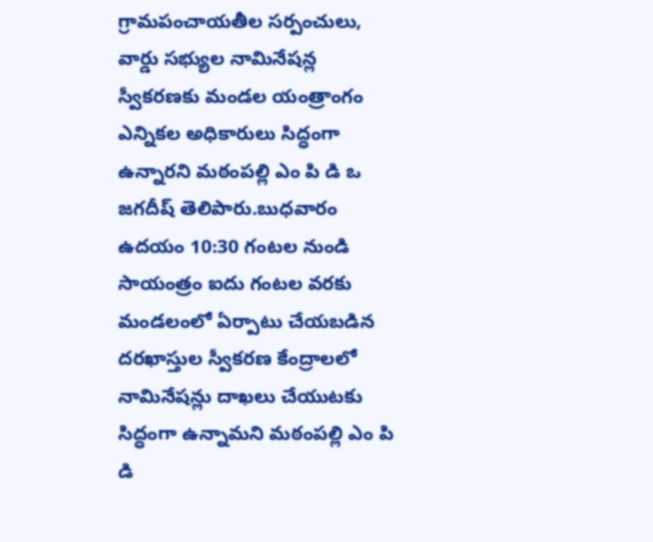గ్రామపంచాయతీల సర్పంచులు, వార్డు సభ్యుల నామినేషన్ల స్వీకరణకు మండల యంత్రాంగం ఎన్నికల అధికారులు సిద్ధంగా ఉన్నారని మఠంపల్లి ఎం పి డి ఒ జగదీష్ తెలిపారు.బుధవారం ఉదయం 10:30 గంటల నుండి సాయంత్రం ఐదు గంటల వరకు మండలంలో ఏర్పాటు చేయబడిన దరఖాస్తుల స్వీకరణ కేంద్రాలలో నామినేషన్లు దాఖలు చేయుటకు సిద్ధంగా ఉన్నామని మఠంపల్లి ఎం పి డి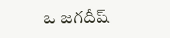ఒ జగదీష్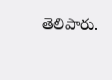తెలిపారు.